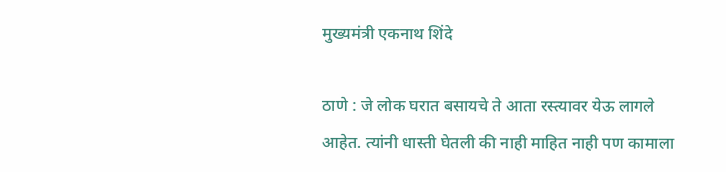मुख्यमंत्री एकनाथ शिंदे

ठाणे : जे लोक घरात बसायचे ते आता रस्त्यावर येऊ लागले आहेत. त्यांनी धास्ती घेतली की नाही माहित नाही पण कामाला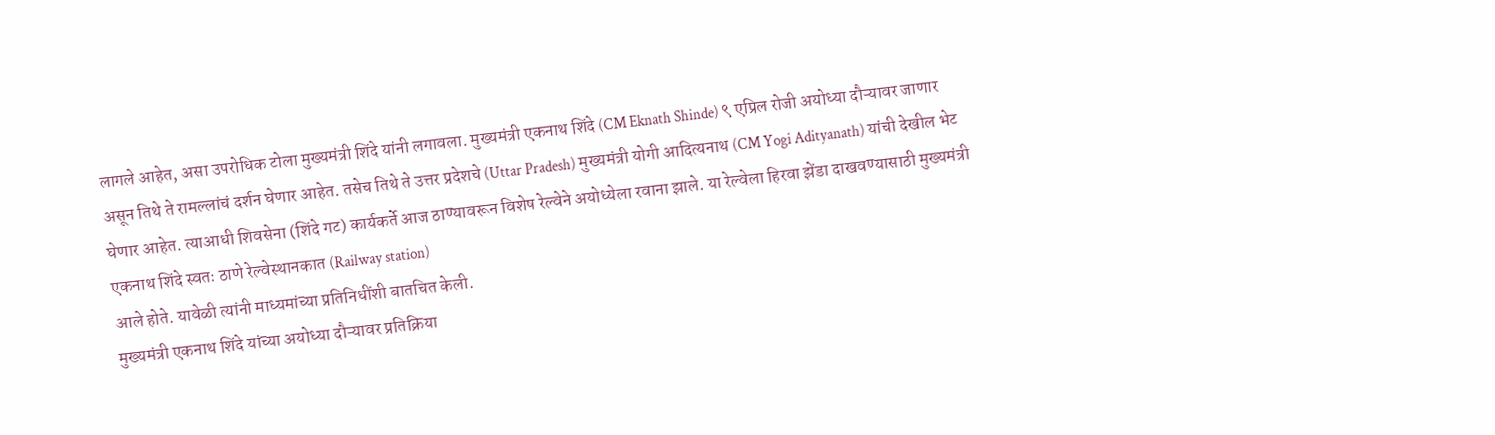लागले आहेत, असा उपरोधिक टोला मुख्यमंत्री शिंदे यांनी लगावला. मुख्यमंत्री एकनाथ शिंदे (CM Eknath Shinde) ९ एप्रिल रोजी अयोध्या दौऱ्यावर जाणार असून तिथे ते रामल्लांचं दर्शन घेणार आहेत. तसेच तिथे ते उत्तर प्रदेशचे (Uttar Pradesh) मुख्यमंत्री योगी आदित्यनाथ (CM Yogi Adityanath) यांची देखील भेट घेणार आहेत. त्याआधी शिवसेना (शिंदे गट) कार्यकर्ते आज ठाण्यावरून विशेष रेल्वेने अयोध्येला रवाना झाले. या रेल्वेला हिरवा झेंडा दाखवण्यासाठी मुख्यमंत्री एकनाथ शिंदे स्वतः ठाणे रेल्वेस्थानकात (Railway station)
आले होते. यावेळी त्यांनी माध्यमांच्या प्रतिनिधींशी बातचित केली.
मुख्यमंत्री एकनाथ शिंदे यांच्या अयोध्या दौऱ्यावर प्रतिक्रिया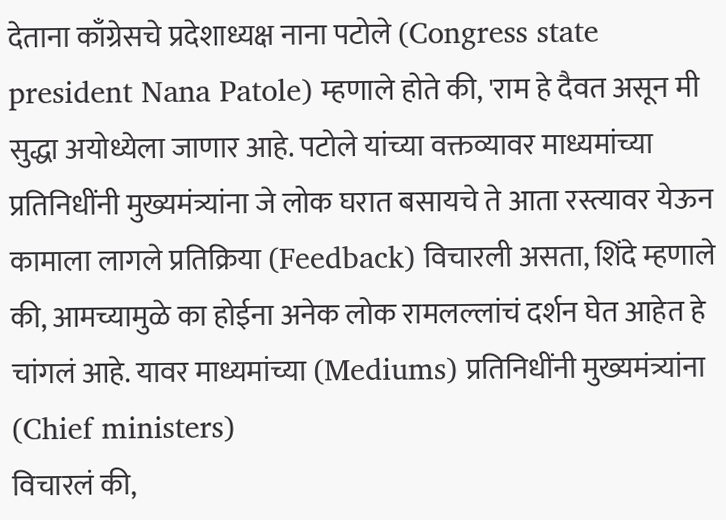देताना काँग्रेसचे प्रदेशाध्यक्ष नाना पटोले (Congress state president Nana Patole) म्हणाले होते की, 'राम हे दैवत असून मी सुद्धा अयोध्येला जाणार आहे. पटोले यांच्या वक्तव्यावर माध्यमांच्या प्रतिनिधींनी मुख्यमंत्र्यांना जे लोक घरात बसायचे ते आता रस्त्यावर येऊन कामाला लागले प्रतिक्रिया (Feedback) विचारली असता, शिंदे म्हणाले की, आमच्यामुळे का होईना अनेक लोक रामलल्लांचं दर्शन घेत आहेत हे चांगलं आहे. यावर माध्यमांच्या (Mediums) प्रतिनिधींनी मुख्यमंत्र्यांना (Chief ministers)
विचारलं की,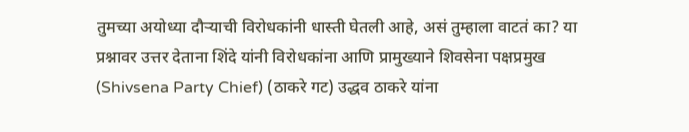तुमच्या अयोध्या दौऱ्याची विरोधकांनी धास्ती घेतली आहे, असं तुम्हाला वाटतं का? या प्रश्नावर उत्तर देताना शिंदे यांनी विरोधकांना आणि प्रामुख्याने शिवसेना पक्षप्रमुख (Shivsena Party Chief) (ठाकरे गट) उद्धव ठाकरे यांना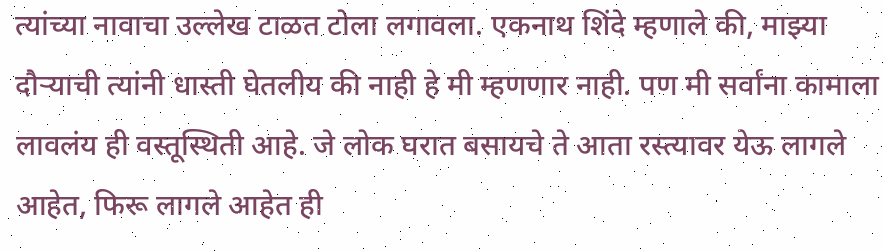त्यांच्या नावाचा उल्लेख टाळत टोला लगावला. एकनाथ शिंदे म्हणाले की, माझ्या दौऱ्याची त्यांनी धास्ती घेतलीय की नाही हे मी म्हणणार नाही. पण मी सर्वांना कामाला लावलंय ही वस्तूस्थिती आहे. जे लोक घरात बसायचे ते आता रस्त्यावर येऊ लागले आहेत, फिरू लागले आहेत ही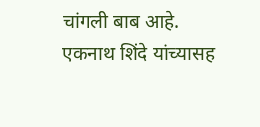चांगली बाब आहे. एकनाथ शिंदे यांच्यासह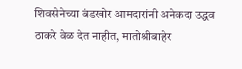शिवसेनेच्या बंडखोर आमदारांनी अनेकदा उद्धव ठाकरे वेळ देत नाहीत, मातोश्रीबाहेर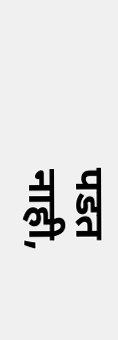पडत नाही,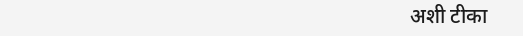अशी टीका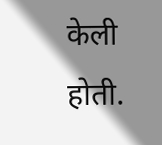केली होती.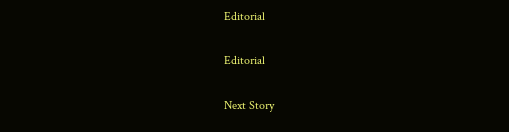Editorial

Editorial

Next Story